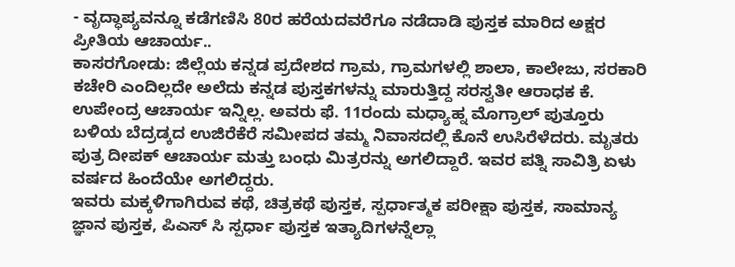- ವೃದ್ಧಾಪ್ಯವನ್ನೂ ಕಡೆಗಣಿಸಿ 80ರ ಹರೆಯದವರೆಗೂ ನಡೆದಾಡಿ ಪುಸ್ತಕ ಮಾರಿದ ಅಕ್ಷರ ಪ್ರೀತಿಯ ಆಚಾರ್ಯ..
ಕಾಸರಗೋಡು: ಜಿಲ್ಲೆಯ ಕನ್ನಡ ಪ್ರದೇಶದ ಗ್ರಾಮ, ಗ್ರಾಮಗಳಲ್ಲಿ ಶಾಲಾ, ಕಾಲೇಜು, ಸರಕಾರಿ ಕಚೇರಿ ಎಂದಿಲ್ಲದೇ ಅಲೆದು ಕನ್ನಡ ಪುಸ್ತಕಗಳನ್ನು ಮಾರುತ್ತಿದ್ದ ಸರಸ್ವತೀ ಆರಾಧಕ ಕೆ. ಉಪೇಂದ್ರ ಆಚಾರ್ಯ ಇನ್ನಿಲ್ಲ. ಅವರು ಫೆ. 11ರಂದು ಮಧ್ಯಾಹ್ನ ಮೊಗ್ರಾಲ್ ಪುತ್ತೂರು ಬಳಿಯ ಬೆದ್ರಡ್ಕದ ಉಜಿರೆಕೆರೆ ಸಮೀಪದ ತಮ್ಮ ನಿವಾಸದಲ್ಲಿ ಕೊನೆ ಉಸಿರೆಳೆದರು. ಮೃತರು ಪುತ್ರ ದೀಪಕ್ ಆಚಾರ್ಯ ಮತ್ತು ಬಂಧು ಮಿತ್ರರನ್ನು ಅಗಲಿದ್ದಾರೆ. ಇವರ ಪತ್ನಿ ಸಾವಿತ್ರಿ ಏಳು ವರ್ಷದ ಹಿಂದೆಯೇ ಅಗಲಿದ್ದರು.
ಇವರು ಮಕ್ಕಳಿಗಾಗಿರುವ ಕಥೆ, ಚಿತ್ರಕಥೆ ಪುಸ್ತಕ, ಸ್ಪರ್ಧಾತ್ಮಕ ಪರೀಕ್ಷಾ ಪುಸ್ತಕ, ಸಾಮಾನ್ಯ ಜ್ಞಾನ ಪುಸ್ತಕ, ಪಿಎಸ್ ಸಿ ಸ್ಪರ್ಧಾ ಪುಸ್ತಕ ಇತ್ಯಾದಿಗಳನ್ನೆಲ್ಲಾ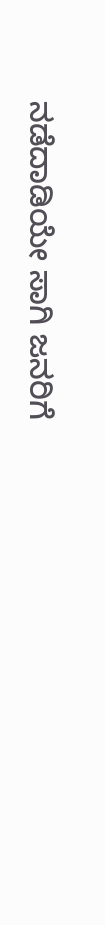ನಡೆದಾಡಿಯೇ ಸಾಗಿ ಜನರಿಗೆ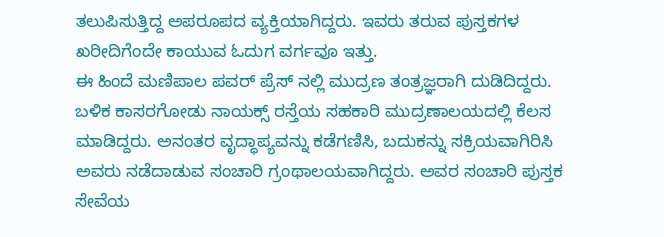ತಲುಪಿಸುತ್ತಿದ್ದ ಅಪರೂಪದ ವ್ಯಕ್ತಿಯಾಗಿದ್ದರು. ಇವರು ತರುವ ಪುಸ್ತಕಗಳ ಖರೀದಿಗೆಂದೇ ಕಾಯುವ ಓದುಗ ವರ್ಗವೂ ಇತ್ತು.
ಈ ಹಿಂದೆ ಮಣಿಪಾಲ ಪವರ್ ಪ್ರೆಸ್ ನಲ್ಲಿ ಮುದ್ರಣ ತಂತ್ರಜ್ಞರಾಗಿ ದುಡಿದಿದ್ದರು. ಬಳಿಕ ಕಾಸರಗೋಡು ನಾಯಕ್ಸ್ ರಸ್ತೆಯ ಸಹಕಾರಿ ಮುದ್ರಣಾಲಯದಲ್ಲಿ ಕೆಲಸ ಮಾಡಿದ್ದರು. ಅನಂತರ ವೃದ್ಧಾಪ್ಯವನ್ನು ಕಡೆಗಣಿಸಿ, ಬದುಕನ್ನು ಸಕ್ರಿಯವಾಗಿರಿಸಿ ಅವರು ನಡೆದಾಡುವ ಸಂಚಾರಿ ಗ್ರಂಥಾಲಯವಾಗಿದ್ದರು. ಅವರ ಸಂಚಾರಿ ಪುಸ್ತಕ ಸೇವೆಯ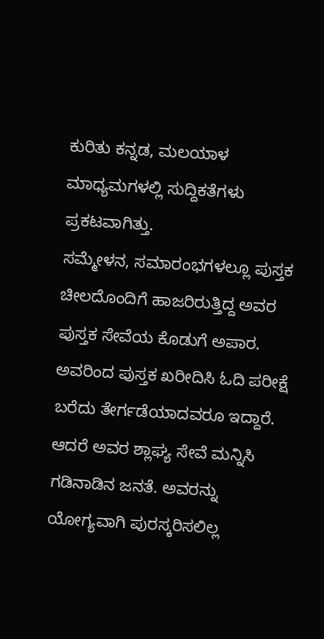ಕುರಿತು ಕನ್ನಡ, ಮಲಯಾಳ ಮಾಧ್ಯಮಗಳಲ್ಲಿ ಸುದ್ದಿಕತೆಗಳು ಪ್ರಕಟವಾಗಿತ್ತು.
ಸಮ್ಮೇಳನ, ಸಮಾರಂಭಗಳಲ್ಲೂ ಪುಸ್ತಕ ಚೀಲದೊಂದಿಗೆ ಹಾಜರಿರುತ್ತಿದ್ದ ಅವರ ಪುಸ್ತಕ ಸೇವೆಯ ಕೊಡುಗೆ ಅಪಾರ. ಅವರಿಂದ ಪುಸ್ತಕ ಖರೀದಿಸಿ ಓದಿ ಪರೀಕ್ಷೆ ಬರೆದು ತೇರ್ಗಡೆಯಾದವರೂ ಇದ್ದಾರೆ. ಆದರೆ ಅವರ ಶ್ಲಾಘ್ಯ ಸೇವೆ ಮನ್ನಿಸಿ ಗಡಿನಾಡಿನ ಜನತೆ. ಅವರನ್ನು ಯೋಗ್ಯವಾಗಿ ಪುರಸ್ಕರಿಸಲಿಲ್ಲ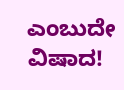ಎಂಬುದೇ ವಿಷಾದ!